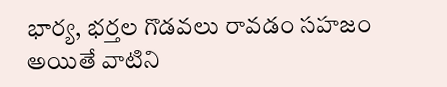భార్య, భర్తల గొడవలు రావడం సహజం అయితే వాటిని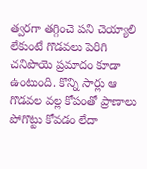త్వరగా తగ్గించె పని చెయ్యాలి లేకుంటే గొడవలు పెరిగి చనిపొయె ప్రమాదం కూడా ఉంటుంది. కొన్ని సార్లు ఆ గొడవల వల్ల కోపంతో ప్రాణాలు పోగొట్టు కోవడం లేదా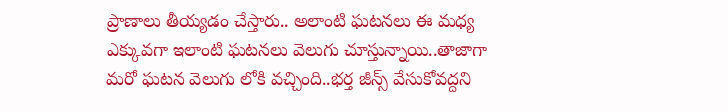ప్రాణాలు తీయ్యడం చేస్తారు.. అలాంటి ఘటనలు ఈ మధ్య ఎక్కువగా ఇలాంటి ఘటనలు వెలుగు చూస్తున్నాయి..తాజాగా మరో ఘటన వెలుగు లోకి వచ్చింది..భర్త జీన్స్ వేసుకోవద్దని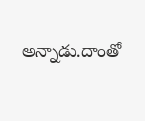అన్నాడు.దాంతో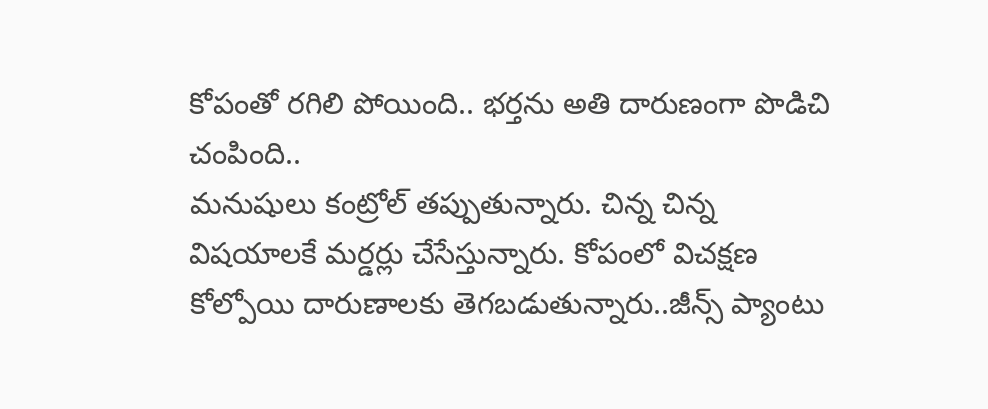కోపంతో రగిలి పోయింది.. భర్తను అతి దారుణంగా పొడిచి చంపింది..
మనుషులు కంట్రోల్ తప్పుతున్నారు. చిన్న చిన్న విషయాలకే మర్డర్లు చేసేస్తున్నారు. కోపంలో విచక్షణ కోల్పోయి దారుణాలకు తెగబడుతున్నారు..జీన్స్ ప్యాంటు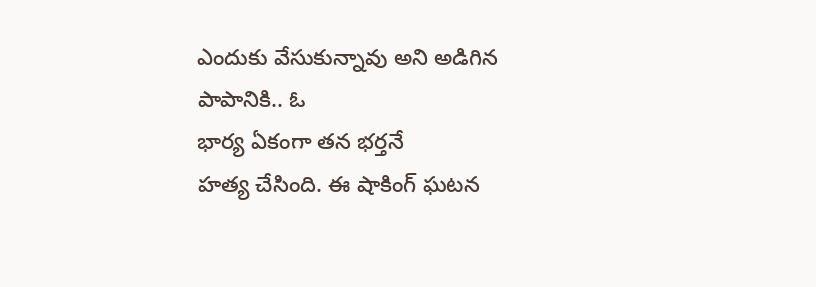ఎందుకు వేసుకున్నావు అని అడిగిన పాపానికి.. ఓ
భార్య ఏకంగా తన భర్తనే
హత్య చేసింది. ఈ షాకింగ్ ఘటన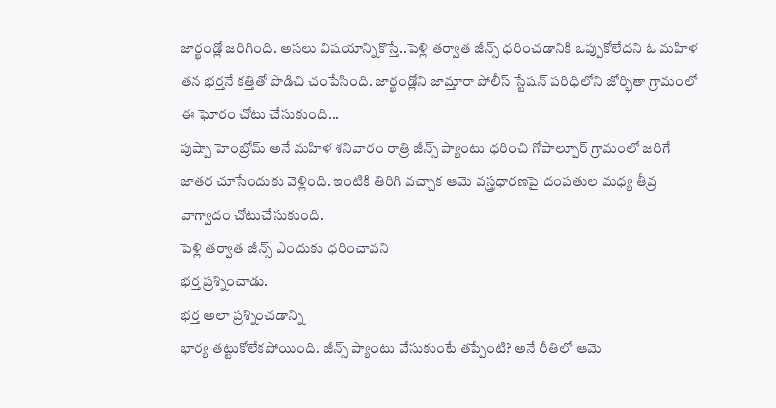జార్ఖండ్లో జరిగింది. అసలు విషయాన్నికొస్తే..పెళ్లి తర్వాత జీన్స్ ధరించడానికి ఒప్పుకోలేదని ఓ మహిళ తన భర్తనే కత్తితో పొడిచి చంపేసింది. జార్ఖండ్లోని జామ్తారా పోలీస్ స్టేషన్ పరిధిలోని జోర్భితా గ్రామంలో ఈ ఘోరం చోటు చేసుకుంది...
పుష్పా హెంబ్రోమ్ అనే మహిళ శనివారం రాత్రి జీన్స్ ప్యాంటు ధరించి గోపాల్పూర్ గ్రామంలో జరిగే జాతర చూసేందుకు వెళ్లింది. ఇంటికి తిరిగి వచ్చాక ఆమె వస్త్రధారణపై దంపతుల మధ్య తీవ్ర వాగ్వాదం చోటుచేసుకుంది.
పెళ్లి తర్వాత జీన్స్ ఎందుకు ధరించావని
భర్త ప్రశ్నించాడు.
భర్త అలా ప్రశ్నించడాన్ని
భార్య తట్టుకోలేకపోయింది. జీన్స్ ప్యాంటు వేసుకుంటే తప్పేంటి? అనే రీతిలో ఆమె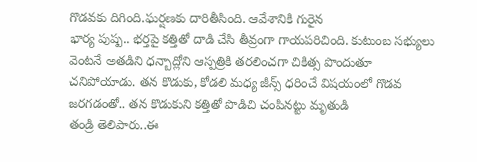గొడవకు దిగింది.ఘర్షణకు దారితీసింది. ఆవేశానికి గురైన
భార్య పుష్ప.. భర్తపై కత్తితో దాడి చేసి తీవ్రంగా గాయపరిచింది. కుటుంబ సభ్యులు వెంటనే అతడిని ధన్బాద్లోని ఆస్పత్రికి తరలించగా చికిత్స పొందుతూ చనిపోయాడు. తన కొడుకు, కోడలి మధ్య జీన్స్ ధరించే విషయంలో గొడవ జరగడంతో.. తన కొడుకుని కత్తితో పొడిచి చంపినట్టు మృతుడి
తండ్రి తెలిపారు..ఈ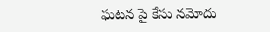ఘటన పై కేసు నమోదు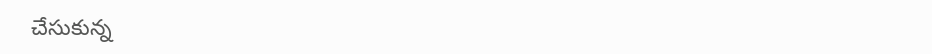చేసుకున్న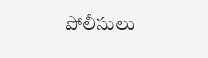పోలీసులు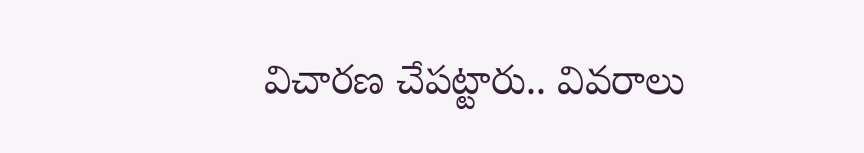విచారణ చేపట్టారు.. వివరాలు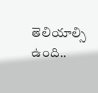తెలియాల్సి ఉంది..